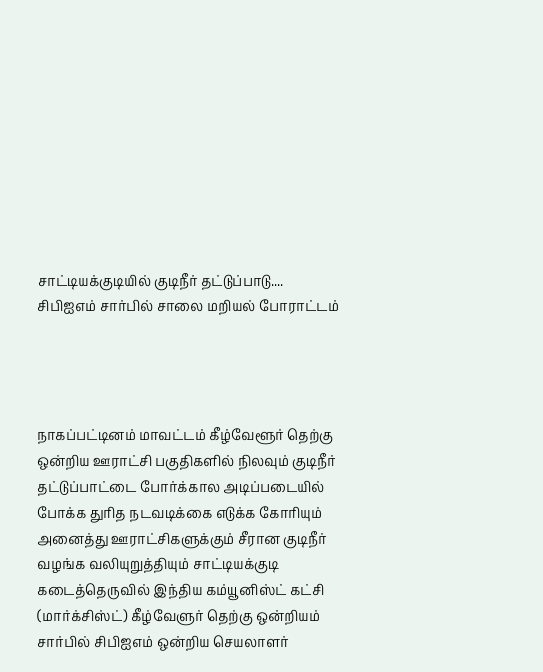சாட்டியக்குடியில் குடிநீர் தட்டுப்பாடு.... சிபிஐஎம் சார்பில் சாலை மறியல் போராட்டம்




நாகப்பட்டினம் மாவட்டம் கீழ்வேளூர் தெற்கு ஒன்றிய ஊராட்சி பகுதிகளில் நிலவும் குடிநீர் தட்டுப்பாட்டை போர்க்கால அடிப்படையில் போக்க துரித நடவடிக்கை எடுக்க கோரியும் அனைத்து ஊராட்சிகளுக்கும் சீரான குடிநீர் வழங்க வலியுறுத்தியும் சாட்டியக்குடி கடைத்தெருவில் இந்திய கம்யூனிஸ்ட் கட்சி (மார்க்சிஸ்ட்) கீழ்வேளுர் தெற்கு ஒன்றியம் சார்பில் சிபிஐஎம் ஒன்றிய செயலாளர்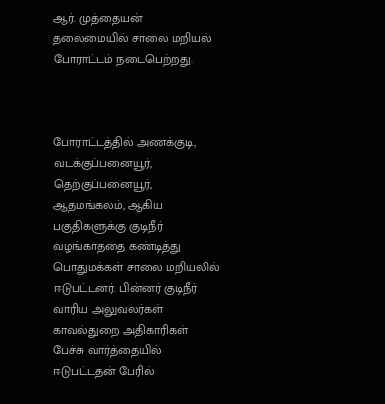ஆர். முத்தையன் தலைமையில் சாலை மறியல் போராட்டம் நடைபெற்றது.



போராட்டத்தில் அணக்குடி, வடக்குப்பனையூர், தெற்குப்பனையூர், ஆதமங்கலம், ஆகிய பகுதிகளுக்கு குடிநீர் வழங்காததை கண்டித்து பொதுமக்கள் சாலை மறியலில் ஈடுபட்டனர். பின்னர் குடிநீர் வாரிய அலுவலர்கள் காவல்துறை அதிகாரிகள் பேச்சு வார்த்தையில் ஈடுபட்டதன் பேரில்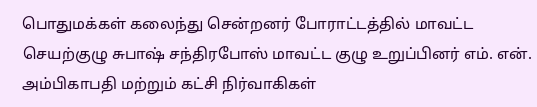பொதுமக்கள் கலைந்து சென்றனர் போராட்டத்தில் மாவட்ட செயற்குழு சுபாஷ் சந்திரபோஸ் மாவட்ட குழு உறுப்பினர் எம். என். அம்பிகாபதி மற்றும் கட்சி நிர்வாகிகள்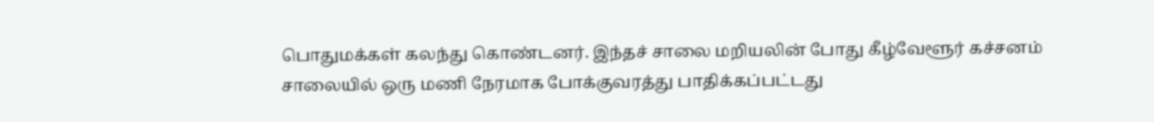பொதுமக்கள் கலந்து கொண்டனர். இந்தச் சாலை மறியலின் போது கீழ்வேளூர் கச்சனம் சாலையில் ஒரு மணி நேரமாக போக்குவரத்து பாதிக்கப்பட்டது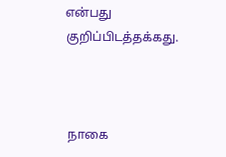என்பது குறிப்பிடத்தக்கது.



 நாகை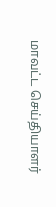மாவட்ட செய்தியாளர்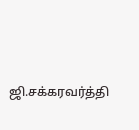ஜி.சக்கரவர்த்தி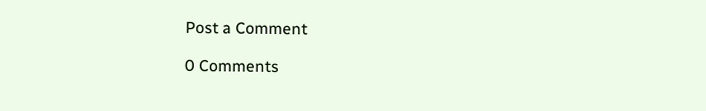Post a Comment

0 Comments